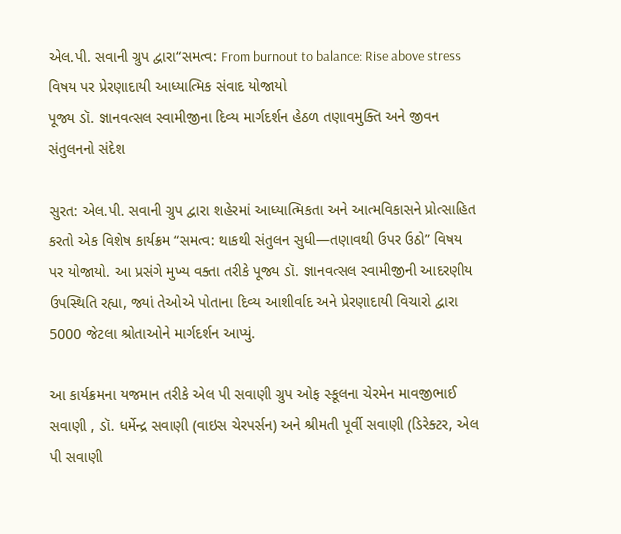એલ.પી. સવાની ગ્રુપ દ્વારા“સમત્વ: From burnout to balance: Rise above stress વિષય પર પ્રેરણાદાયી આધ્યાત્મિક સંવાદ યોજાયો
પૂજ્ય ડૉ. જ્ઞાનવત્સલ સ્વામીજીના દિવ્ય માર્ગદર્શન હેઠળ તણાવમુક્તિ અને જીવન સંતુલનનો સંદેશ

સુરત: એલ.પી. સવાની ગ્રુપ દ્વારા શહેરમાં આધ્યાત્મિકતા અને આત્મવિકાસને પ્રોત્સાહિત કરતો એક વિશેષ કાર્યક્રમ “સમત્વ: થાકથી સંતુલન સુધી—તણાવથી ઉપર ઉઠો” વિષય પર યોજાયો. આ પ્રસંગે મુખ્ય વક્તા તરીકે પૂજ્ય ડૉ. જ્ઞાનવત્સલ સ્વામીજીની આદરણીય ઉપસ્થિતિ રહ્યા, જ્યાં તેઓએ પોતાના દિવ્ય આશીર્વાદ અને પ્રેરણાદાયી વિચારો દ્વારા 5000 જેટલા શ્રોતાઓને માર્ગદર્શન આપ્યું.

આ કાર્યક્રમના યજમાન તરીકે એલ પી સવાણી ગ્રુપ ઓફ સ્કૂલના ચેરમેન માવજીભાઈ સવાણી , ડૉ. ધર્મેન્દ્ર સવાણી (વાઇસ ચેરપર્સન) અને શ્રીમતી પૂર્વી સવાણી (ડિરેક્ટર, એલ પી સવાણી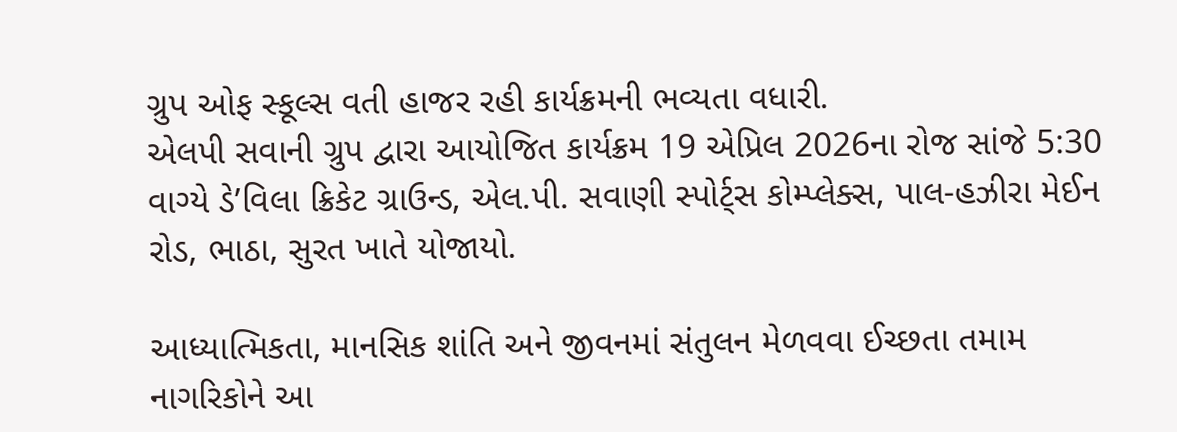ગ્રુપ ઓફ સ્કૂલ્સ વતી હાજર રહી કાર્યક્રમની ભવ્યતા વધારી.
એલપી સવાની ગ્રુપ દ્વારા આયોજિત કાર્યક્રમ 19 એપ્રિલ 2026ના રોજ સાંજે 5:30 વાગ્યે ડે’વિલા ક્રિકેટ ગ્રાઉન્ડ, એલ.પી. સવાણી સ્પોર્ટ્સ કોમ્પ્લેક્સ, પાલ-હઝીરા મેઈન રોડ, ભાઠા, સુરત ખાતે યોજાયો.

આધ્યાત્મિકતા, માનસિક શાંતિ અને જીવનમાં સંતુલન મેળવવા ઈચ્છતા તમામ નાગરિકોને આ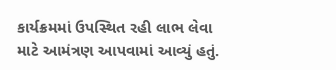કાર્યક્રમમાં ઉપસ્થિત રહી લાભ લેવા માટે આમંત્રણ આપવામાં આવ્યું હતું.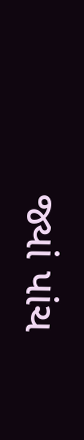જ્યાં પાંચ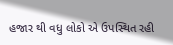હજાર થી વધુ લોકો એ ઉપસ્થિત રહી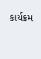કાર્યક્રમ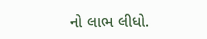નો લાભ લીધો.